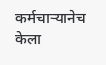कर्मचाऱ्यानेच केला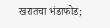खरातचा भंडाफोड;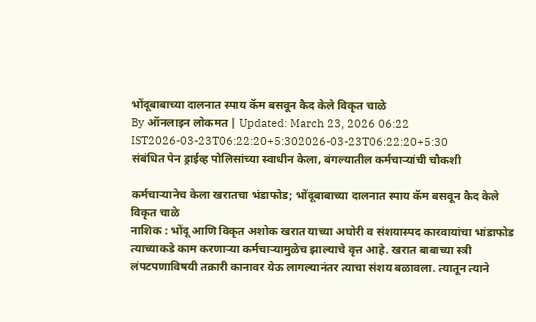भोंदूबाबाच्या दालनात स्पाय कॅम बसवून कैद केले विकृत चाळे
By ऑनलाइन लोकमत | Updated: March 23, 2026 06:22 IST2026-03-23T06:22:20+5:302026-03-23T06:22:20+5:30
संबंधित पेन ड्राईव्ह पोलिसांच्या स्वाधीन केला, बंगल्यातील कर्मचाऱ्यांची चौकशी

कर्मचाऱ्यानेच केला खरातचा भंडाफोड; भोंदूबाबाच्या दालनात स्पाय कॅम बसवून कैद केले विकृत चाळे
नाशिक : भोंदू आणि विकृत अशोक खरात याच्या अघोरी व संशयास्पद कारवायांचा भांडाफोड त्याच्याकडे काम करणाऱ्या कर्मचाऱ्यामुळेच झाल्याचे वृत्त आहे. खरात बाबाच्या स्त्री लंपटपणाविषयी तक्रारी कानावर येऊ लागल्यानंतर त्याचा संशय बळावला. त्यातून त्याने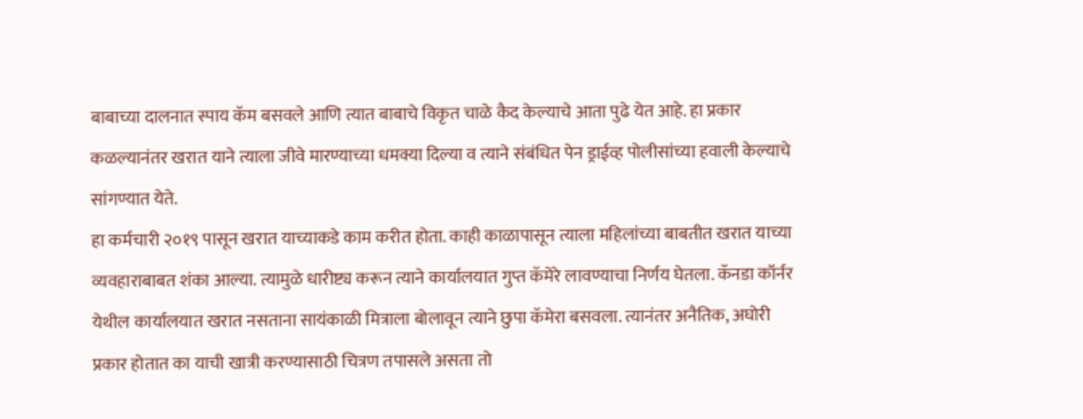बाबाच्या दालनात स्पाय कॅम बसवले आणि त्यात बाबाचे विकृत चाळे कैद केल्याचे आता पुढे येत आहे. हा प्रकार कळल्यानंतर खरात याने त्याला जीवे मारण्याच्या धमक्या दिल्या व त्याने संबंधित पेन ड्राईव्ह पोलीसांच्या हवाली केल्याचे सांगण्यात येते.
हा कर्मचारी २०१९ पासून खरात याच्याकडे काम करीत होता. काही काळापासून त्याला महिलांच्या बाबतीत खरात याच्या व्यवहाराबाबत शंका आल्या. त्यामुळे धारीष्ट्य करून त्याने कार्यालयात गुप्त कॅमेरे लावण्याचा निर्णय घेतला. कॅनडा कॉर्नर येथील कार्यालयात खरात नसताना सायंकाळी मित्राला बोलावून त्याने छुपा कॅमेरा बसवला. त्यानंतर अनैतिक, अघोरी प्रकार होतात का याची खात्री करण्यासाठी चित्रण तपासले असता तो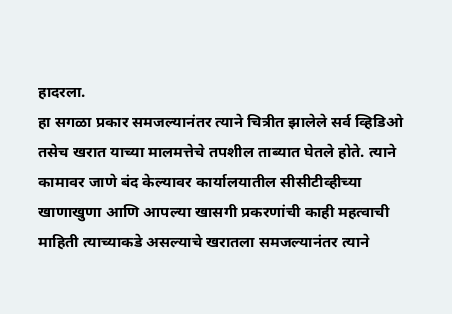हादरला.
हा सगळा प्रकार समजल्यानंतर त्याने चित्रीत झालेले सर्व व्हिडिओ तसेच खरात याच्या मालमत्तेचे तपशील ताब्यात घेतले होते. त्याने कामावर जाणे बंद केल्यावर कार्यालयातील सीसीटीव्हीच्या खाणाखुणा आणि आपल्या खासगी प्रकरणांची काही महत्वाची माहिती त्याच्याकडे असल्याचे खरातला समजल्यानंतर त्याने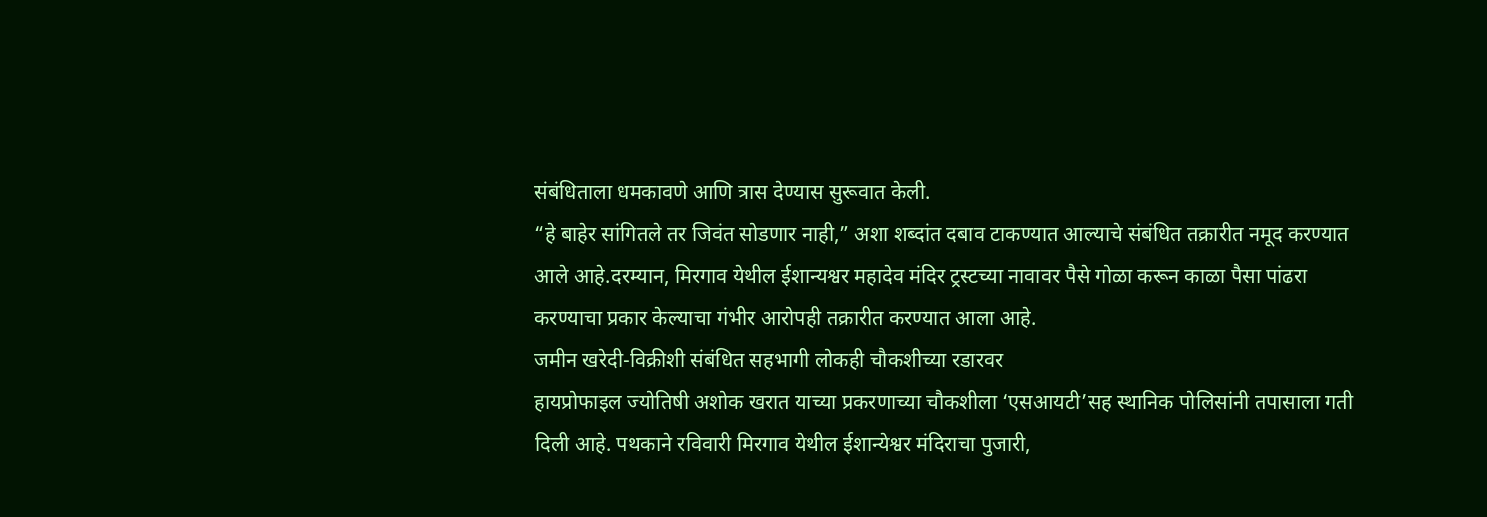संबंधिताला धमकावणे आणि त्रास देण्यास सुरूवात केली.
“हे बाहेर सांगितले तर जिवंत सोडणार नाही,” अशा शब्दांत दबाव टाकण्यात आल्याचे संबंधित तक्रारीत नमूद करण्यात आले आहे.दरम्यान, मिरगाव येथील ईशान्यश्वर महादेव मंदिर ट्रस्टच्या नावावर पैसे गोळा करून काळा पैसा पांढरा करण्याचा प्रकार केल्याचा गंभीर आरोपही तक्रारीत करण्यात आला आहे.
जमीन खरेदी-विक्रीशी संबंधित सहभागी लोकही चौकशीच्या रडारवर
हायप्रोफाइल ज्योतिषी अशोक खरात याच्या प्रकरणाच्या चौकशीला ‘एसआयटी’सह स्थानिक पोलिसांनी तपासाला गती दिली आहे. पथकाने रविवारी मिरगाव येथील ईशान्येश्वर मंदिराचा पुजारी,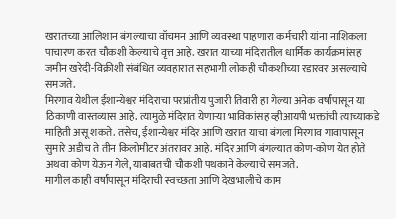खरातच्या आलिशान बंगल्याचा वॉचमन आणि व्यवस्था पाहणारा कर्मचारी यांना नाशिकला पाचारण करत चौकशी केल्याचे वृत्त आहे. खरात याच्या मंदिरातील धार्मिक कार्यक्रमांसह जमीन खरेदी-विक्रीशी संबंधित व्यवहारात सहभागी लोकही चौकशीच्या रडारवर असल्याचे समजते.
मिरगाव येथील ईशान्येश्वर मंदिराचा परप्रांतीय पुजारी तिवारी हा गेल्या अनेक वर्षांपासून या ठिकाणी वास्तव्यास आहे. त्यामुळे मंदिरात येणाऱ्या भाविकांसह व्हीआयपी भक्तांची त्याच्याकडे माहिती असू शकते. तसेच, ईशान्येश्वर मंदिर आणि खरात याचा बंगला मिरगाव गावापासून सुमारे अडीच ते तीन किलोमीटर अंतरावर आहे. मंदिर आणि बंगल्यात कोण-कोण येत होते अथवा कोण येऊन गेले, याबाबतची चौकशी पथकाने केल्याचे समजते.
मागील काही वर्षांपासून मंदिराची स्वच्छता आणि देखभालीचे काम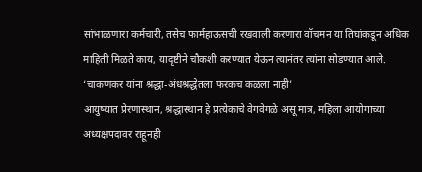सांभाळणारा कर्मचारी, तसेच फार्महाऊसची रखवाली करणारा वॉचमन या तिघांकडून अधिक माहिती मिळते काय, यादृष्टीने चौकशी करण्यात येऊन त्यानंतर त्यांना सोडण्यात आले.
‘चाकणकर यांना श्रद्धा-अंधश्रद्धेतला फरकच कळला नाही’
आयुष्यात प्रेरणास्थान, श्रद्धास्थान हे प्रत्येकाचे वेगवेगळे असू मात्र, महिला आयोगाच्या अध्यक्षपदावर राहूनही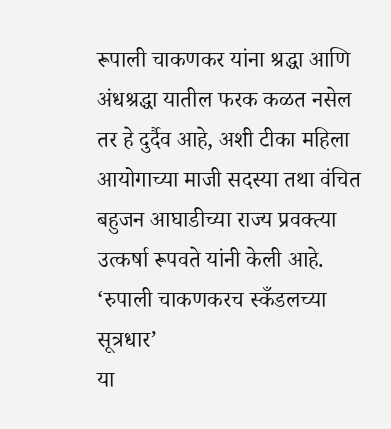रूपाली चाकणकर यांना श्रद्धा आणि अंधश्रद्धा यातील फरक कळत नसेल तर हे दुर्दैव आहे, अशी टीका महिला आयोगाच्या माजी सदस्या तथा वंचित बहुजन आघाडीच्या राज्य प्रवक्त्या उत्कर्षा रूपवते यांनी केली आहे.
‘रुपाली चाकणकरच स्कँडलच्या सूत्रधार’
या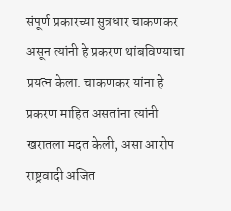संपूर्ण प्रकारच्या सुत्रधार चाकणकर असून त्यांनी हे प्रकरण थांबविण्याचा प्रयत्न केला. चाकणकर यांना हे प्रकरण माहित असतांना त्यांनी खरातला मदत केली, असा आरोप राष्ट्रवादी अजित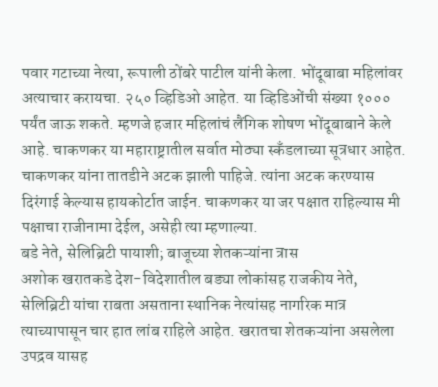पवार गटाच्या नेत्या, रूपाली ठोंबरे पाटील यांनी केला. भोंदूबाबा महिलांवर अत्याचार करायचा. २५० व्हिडिओ आहेत. या व्हिडिओंची संख्या १००० पर्यंत जाऊ शकते. म्हणजे हजार महिलांचं लैंगिक शोषण भोंदूबाबाने केले आहे. चाकणकर या महाराष्ट्रातील सर्वात मोठ्या स्कँडलाच्या सूत्रधार आहेत. चाकणकर यांना तातडीने अटक झाली पाहिजे. त्यांना अटक करण्यास दिरंगाई केल्यास हायकोर्टात जाईन. चाकणकर या जर पक्षात राहिल्यास मी पक्षाचा राजीनामा देईल, असेही त्या म्हणाल्या.
बडे नेते, सेलिब्रिटी पायाशी; बाजूच्या शेतकऱ्यांना त्रास
अशोक खरातकडे देश-विदेशातील बड्या लोकांसह राजकीय नेते, सेलिब्रिटी यांचा राबता असताना स्थानिक नेत्यांसह नागरिक मात्र त्याच्यापासून चार हात लांब राहिले आहेत. खरातचा शेतकऱ्यांना असलेला उपद्रव यासह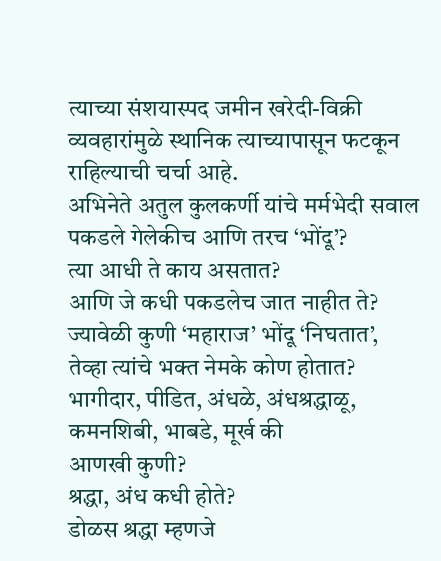त्याच्या संशयास्पद जमीन खरेदी-विक्री व्यवहारांमुळे स्थानिक त्याच्यापासून फटकून राहिल्याची चर्चा आहे.
अभिनेते अतुल कुलकर्णी यांचे मर्मभेदी सवाल
पकडले गेलेकीच आणि तरच ‘भोंदू’?
त्या आधी ते काय असतात?
आणि जे कधी पकडलेच जात नाहीत ते?
ज्यावेळी कुणी ‘महाराज’ भोंदू ‘निघतात’,
तेव्हा त्यांचे भक्त नेमके कोण होतात?
भागीदार, पीडित, अंधळे, अंधश्रद्धाळू, कमनशिबी, भाबडे, मूर्ख की
आणखी कुणी?
श्रद्धा, अंध कधी होते?
डोळस श्रद्धा म्हणजे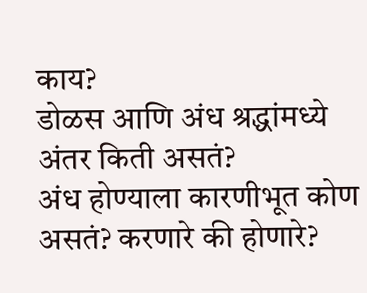काय?
डोळस आणि अंध श्रद्धांमध्ये
अंतर किती असतं?
अंध होण्याला कारणीभूत कोण असतं? करणारे की होणारे?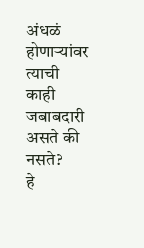अंधळं होणाऱ्यांवर त्याची काही जबाबदारी असते की नसते?
हे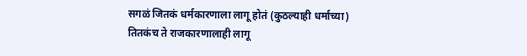सगळं जितकं धर्मकारणाला लागू होतं (कुठल्याही धर्माच्या)
तितकंच ते राजकारणालाही लागू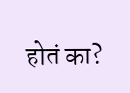होतं का?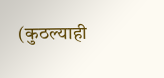(कुठल्याही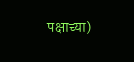पक्षाच्या)